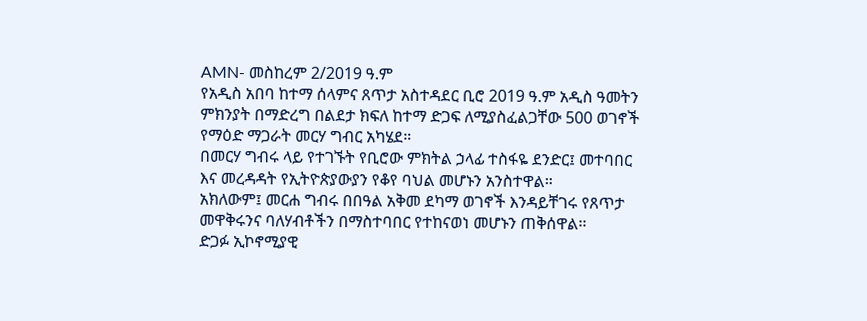AMN- መስከረም 2/2019 ዓ.ም
የአዲስ አበባ ከተማ ሰላምና ጸጥታ አስተዳደር ቢሮ 2019 ዓ.ም አዲስ ዓመትን ምክንያት በማድረግ በልደታ ክፍለ ከተማ ድጋፍ ለሚያስፈልጋቸው 500 ወገኖች የማዕድ ማጋራት መርሃ ግብር አካሄደ።
በመርሃ ግብሩ ላይ የተገኙት የቢሮው ምክትል ኃላፊ ተስፋዬ ደንድር፤ መተባበር እና መረዳዳት የኢትዮጵያውያን የቆየ ባህል መሆኑን አንስተዋል።
አክለውም፤ መርሐ ግብሩ በበዓል አቅመ ደካማ ወገኖች እንዳይቸገሩ የጸጥታ መዋቅሩንና ባለሃብቶችን በማስተባበር የተከናወነ መሆኑን ጠቅሰዋል፡፡
ድጋፉ ኢኮኖሚያዊ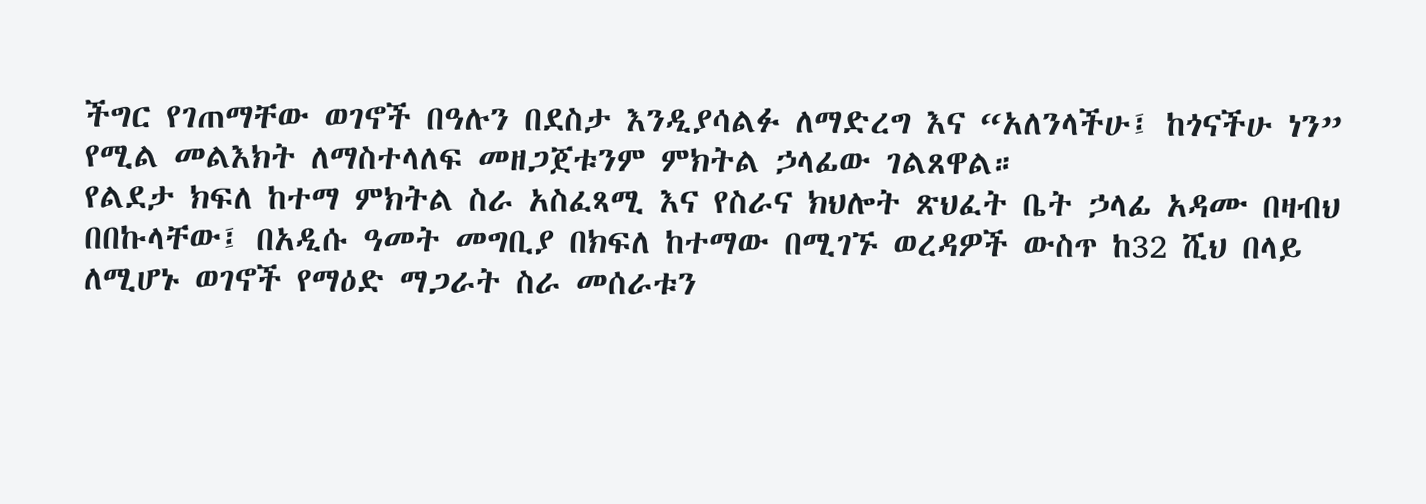ችግር የገጠማቸው ወገኖች በዓሉን በደስታ እንዲያሳልፉ ለማድረግ እና “አለንላችሁ፤ ከጎናችሁ ነን” የሚል መልእክት ለማስተላለፍ መዘጋጀቱንም ምክትል ኃላፊው ገልጸዋል።
የልደታ ክፍለ ከተማ ምክትል ስራ አስፈጻሚ እና የስራና ክህሎት ጽህፈት ቤት ኃላፊ አዳሙ በዛብህ በበኩላቸው፤ በአዲሱ ዓመት መግቢያ በክፍለ ከተማው በሚገኙ ወረዳዎች ውስጥ ከ32 ሺህ በላይ ለሚሆኑ ወገኖች የማዕድ ማጋራት ስራ መሰራቱን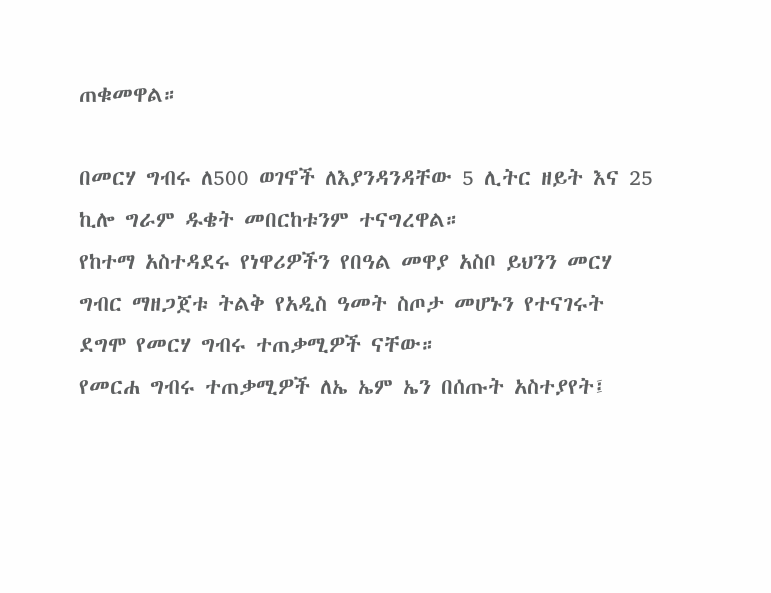ጠቁመዋል።

በመርሃ ግብሩ ለ500 ወገኖች ለእያንዳንዳቸው 5 ሊትር ዘይት እና 25 ኪሎ ግራም ዱቄት መበርከቱንም ተናግረዋል።
የከተማ አስተዳደሩ የነዋሪዎችን የበዓል መዋያ አስቦ ይህንን መርሃ ግብር ማዘጋጀቱ ትልቅ የአዲስ ዓመት ስጦታ መሆኑን የተናገሩት ደግሞ የመርሃ ግብሩ ተጠቃሚዎች ናቸው።
የመርሐ ግብሩ ተጠቃሚዎች ለኤ ኤም ኤን በሰጡት አስተያየት፤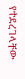የተደረገላቸው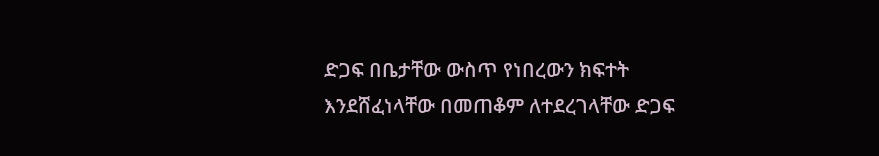ድጋፍ በቤታቸው ውስጥ የነበረውን ክፍተት እንደሸፈነላቸው በመጠቆም ለተደረገላቸው ድጋፍ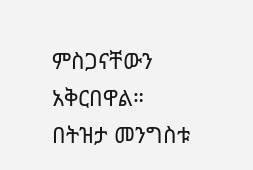ምስጋናቸውን አቅርበዋል።
በትዝታ መንግስቱ